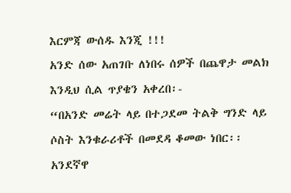እርምጃ ውሰዱ እንጂ !!!
አንድ ሰው አጠገቡ ለነበሩ ሰዎች በጨዋታ መልክ እንዲህ ሲል ጥያቄን አቀረበ፡-
“በአንድ መሬት ላይ በተጋደመ ትልቅ ግንድ ላይ ሶስት እንቁራሪቶች በመደዳ ቆመው ነበር፡፡ አንደኛዋ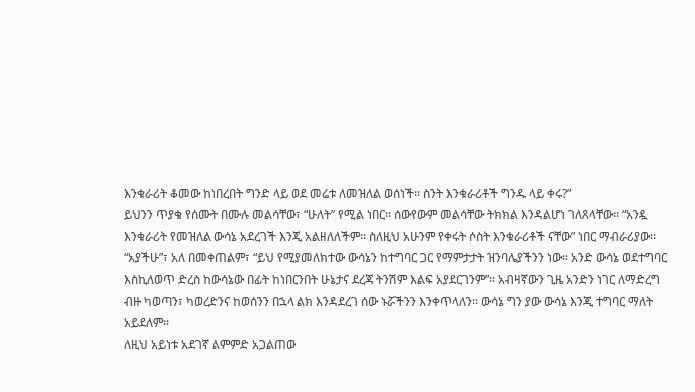እንቁራሪት ቆመው ከነበረበት ግንድ ላይ ወደ መሬቱ ለመዝለል ወሰነች፡፡ ስንት እንቁራሪቶች ግንዱ ላይ ቀሩ?”
ይህንን ጥያቄ የሰሙት በሙሉ መልሳቸው፣ “ሁለት” የሚል ነበር፡፡ ሰውየውም መልሳቸው ትክክል እንዳልሆነ ገለጸላቸው፡፡ “አንዷ እንቁራሪት የመዝለል ውሳኔ አደረገች እንጂ አልዘለለችም፡፡ ስለዚህ አሁንም የቀሩት ሶስት እንቁራሪቶች ናቸው” ነበር ማብራሪያው፡፡
“አያችሁ”፣ አለ በመቀጠልም፣ “ይህ የሚያመለክተው ውሳኔን ከተግባር ጋር የማምታታት ዝንባሌያችንን ነው፡፡ አንድ ውሳኔ ወደተግባር እስኪለወጥ ድረስ ከውሳኔው በፊት ከነበርንበት ሁኔታና ደረጃ ትንሽም እልፍ አያደርገንም”፡፡ አብዛኛውን ጊዜ አንድን ነገር ለማድረግ ብዙ ካወጣን፣ ካወረድንና ከወሰንን በኋላ ልክ እንዳደረገ ሰው ኑሯችንን እንቀጥላለን፡፡ ውሳኔ ግን ያው ውሳኔ እንጂ ተግባር ማለት አይደለም፡፡
ለዚህ አይነቱ አደገኛ ልምምድ አጋልጠው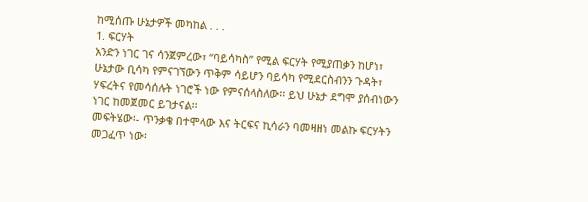ከሚሰጡ ሁኔታዎች መካከል . . .
1. ፍርሃት
አንድን ነገር ገና ሳንጀምረው፣ “ባይሳካስ” የሚል ፍርሃት የሚያጠቃን ከሆነ፣ ሁኔታው ቢሳካ የምናገኘውን ጥቅም ሳይሆን ባይሳካ የሚደርስብንን ጉዳት፣ ሃፍረትና የመሳሰሉት ነገሮች ነው የምናሰላስለው፡፡ ይህ ሁኔታ ደግሞ ያሰብነውን ነገር ከመጀመር ይገታናል፡፡
መፍትሄው፡- ጥንቃቄ በተሞላው እና ትርፍና ኪሳራን ባመዛዘነ መልኩ ፍርሃትን መጋፈጥ ነው፡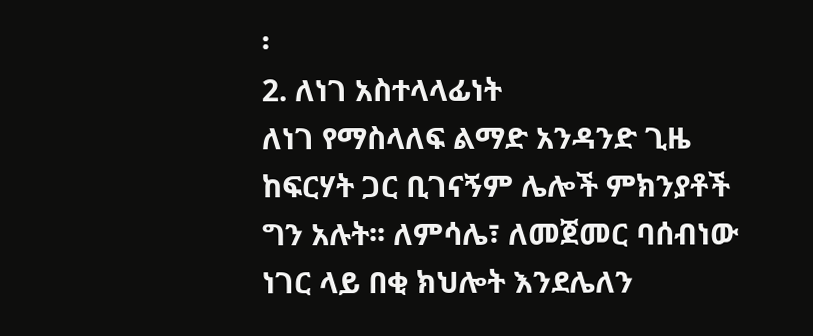፡
2. ለነገ አስተላላፊነት
ለነገ የማስላለፍ ልማድ አንዳንድ ጊዜ ከፍርሃት ጋር ቢገናኝም ሌሎች ምክንያቶች ግን አሉት፡፡ ለምሳሌ፣ ለመጀመር ባሰብነው ነገር ላይ በቂ ክህሎት እንደሌለን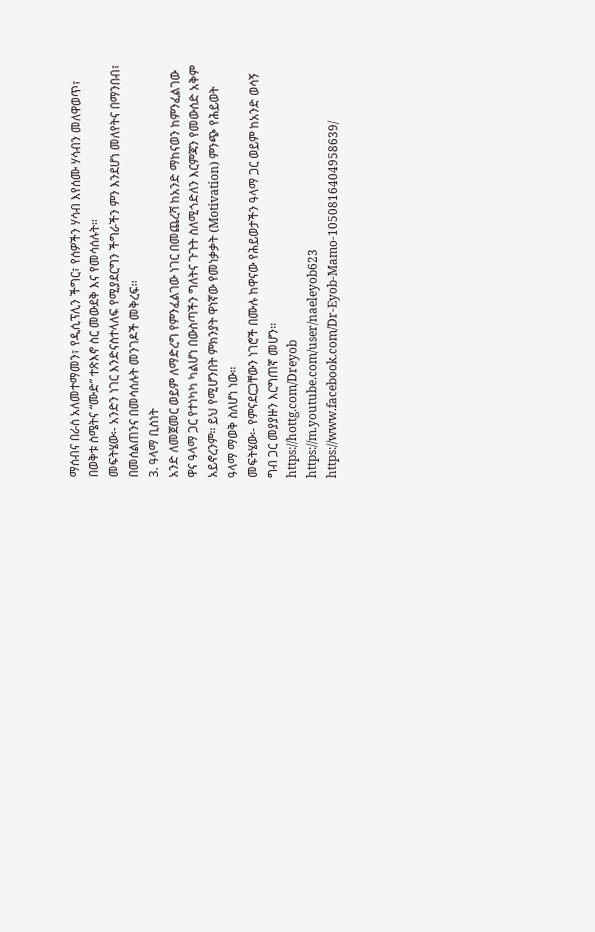ማሰብና በራስ አለመተማመን፣ የዲሲፕሊን ችግር፣ የሰዎችን ሃሳብ እየሰሙ ሃሳብን መለዋወጥ፣ በወቅቱ ስሜትና “ሙድ” ተጽእኖ ስር መውደቅ እና የመሳሰሉት፡፡
መፍትሄው፡- አንድን ነገር እንድናስተላለፍ የሚያደርግን ችግራችን ምን እንደሆነ መለየትና በማንበብ፣ በመሰልጠንና በመሳሰሉት መንገዶች መቅረፍ፡፡
3. ዓላማ ቢስነት
አንድ ለመጀመር ወይም ለማድረግ የምንፈልገው ነገር በመጨረሻ ከአንድ ማከናወን ከምንፈልገው ዋና ዓላማ ጋር የተነካካ ካልሆነ በውስጣችን ግለትና ጉጉት ስለሚጎድለን እርምጃን የመውሰድ አቅም አይኖረንም፡፡ ይህ የሚሆንበት ምክንያት ዋነኛው የመነቃቃት (Motivation) ምንጭ የሕይወት ዓላማ ማወቅ ስለሆነ ነው፡፡
መፍትሄው፡- የምናደርጋቸውን ነገሮች በሙሉ ከዋናው የሕይወታችን ዓላማ ጋር ወይም ከአንድ ወሳኝ ግብ ጋር መያያዙን እርግጠኛ መሆን፡፡
https://hottg.com/Dreyob
https://m.youtube.com/user/naeleyob623
https://www.facebook.com/Dr-Eyob-Mamo-1050816404958639/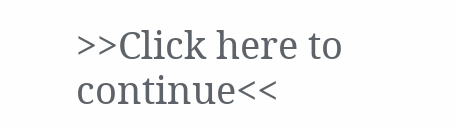>>Click here to continue<<